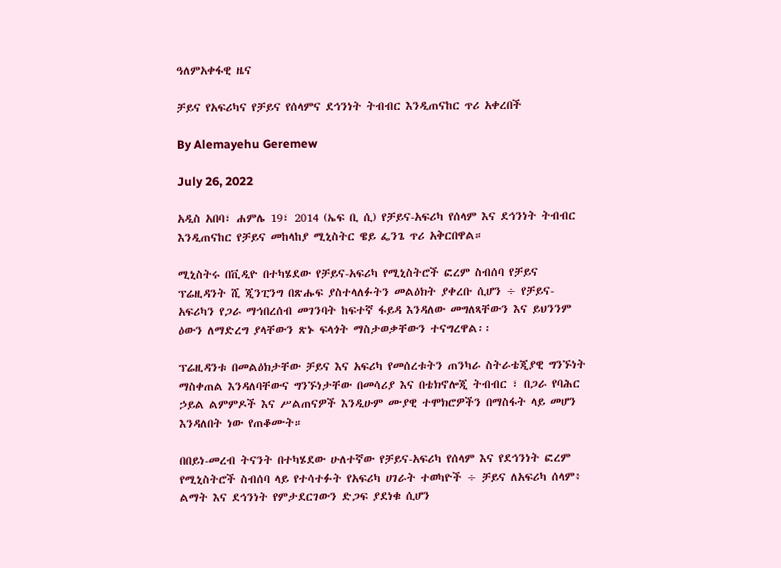ዓለምአቀፋዊ ዜና

ቻይና የአፍሪካና የቻይና የሰላምና ደኅንነት ትብብር እንዲጠናከር ጥሪ አቀረበች

By Alemayehu Geremew

July 26, 2022

አዲስ አበባ፣ ሐምሌ 19፣ 2014 (ኤፍ ቢ ሲ) የቻይና-አፍሪካ የሰላም እና ደኅንነት ትብብር እንዲጠናከር የቻይና መከላከያ ሚኒስትር ዌይ ፌንጌ ጥሪ አቅርበዋል።

ሚኒስትሩ በቪዲዮ በተካሄደው የቻይና-አፍሪካ የሚኒስትሮች ፎረም ስብሰባ የቻይና ፕሬዚዳንት ሺ ጂንፒንግ በጽሑፍ ያስተላለፉትን መልዕክት ያቀረቡ ሲሆን ÷ የቻይና-አፍሪካን የጋራ ማኅበረሰብ መገንባት ከፍተኛ ፋይዳ እንዳለው መግለጻቸውን እና ይህንንም ዕውን ለማድረግ ያላቸውን ጽኑ ፍላጎት ማስታወቃቸውን ተናግረዋል፡፡

ፕሬዚዳንቱ በመልዕክታቸው ቻይና እና አፍሪካ የመሰረቱትን ጠንካራ ስትራቴጂያዊ ግንኙነት ማስቀጠል እንዳለባቸውና ግንኙነታቸው በመሳሪያ እና በቴክኖሎጂ ትብብር ፣ በጋራ የባሕር ኃይል ልምምዶች እና ሥልጠናዎች እንዲሁም ሙያዊ ተሞክሮዎችን በማስፋት ላይ መሆን እንዳለበት ነው የጠቆሙት።

በበይነ-መረብ ትናንት በተካሄደው ሁለተኛው የቻይና-አፍሪካ የሰላም እና የደኅንነት ፎረም የሚኒስትሮች ስብሰባ ላይ የተሳተፉት የአፍሪካ ሀገራት ተወካዮች ÷ ቻይና ለአፍሪካ ሰላም፥ ልማት እና ደኅንነት የምታደርገውን ድጋፍ ያደነቁ ሲሆን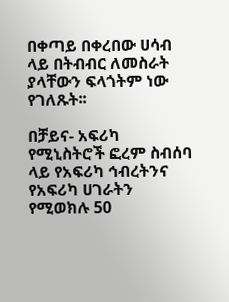በቀጣይ በቀረበው ሀሳብ ላይ በትብብር ለመስራት ያላቸውን ፍላጎትም ነው የገለጹት፡፡

በቻይና- አፍሪካ የሚኒስትሮች ፎረም ስብሰባ ላይ የአፍሪካ ኅብረትንና የአፍሪካ ሀገራትን የሚወክሉ 50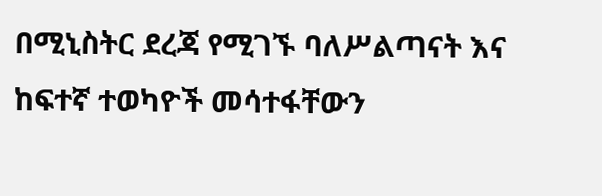በሚኒስትር ደረጃ የሚገኙ ባለሥልጣናት እና ከፍተኛ ተወካዮች መሳተፋቸውን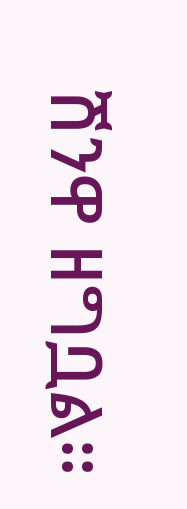ሽንዋ ዘግቧል።